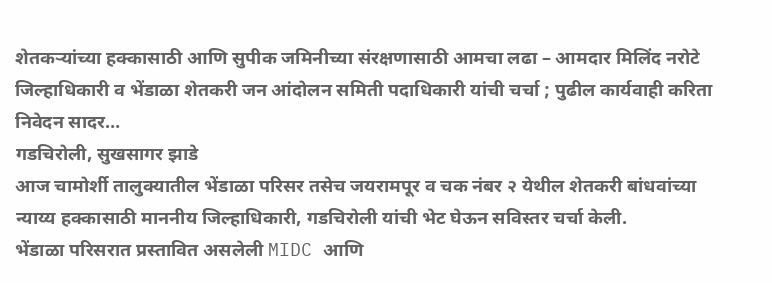शेतकऱ्यांच्या हक्कासाठी आणि सुपीक जमिनीच्या संरक्षणासाठी आमचा लढा – आमदार मिलिंद नरोटे
जिल्हाधिकारी व भेंडाळा शेतकरी जन आंदोलन समिती पदाधिकारी यांची चर्चा ; पुढील कार्यवाही करिता निवेदन सादर…
गडचिरोली, सुखसागर झाडे
आज चामोर्शी तालुक्यातील भेंडाळा परिसर तसेच जयरामपूर व चक नंबर २ येथील शेतकरी बांधवांच्या न्याय्य हक्कासाठी माननीय जिल्हाधिकारी, गडचिरोली यांची भेट घेऊन सविस्तर चर्चा केली.
भेंडाळा परिसरात प्रस्तावित असलेली MIDC आणि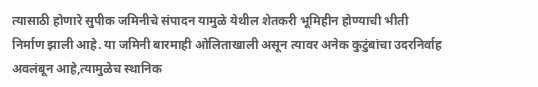त्यासाठी होणारे सुपीक जमिनीचे संपादन यामुळे येथील शेतकरी भूमिहीन होण्याची भीती निर्माण झाली आहे. या जमिनी बारमाही ओलिताखाली असून त्यावर अनेक कुटुंबांचा उदरनिर्वाह अवलंबून आहे,त्यामुळेच स्थानिक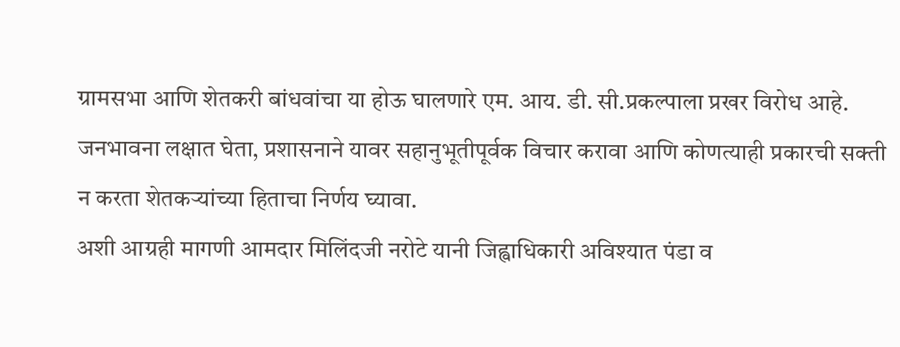ग्रामसभा आणि शेतकरी बांधवांचा या होऊ घालणारे एम. आय. डी. सी.प्रकल्पाला प्रखर विरोध आहे.
जनभावना लक्षात घेता, प्रशासनाने यावर सहानुभूतीपूर्वक विचार करावा आणि कोणत्याही प्रकारची सक्ती न करता शेतकऱ्यांच्या हिताचा निर्णय घ्यावा.
अशी आग्रही मागणी आमदार मिलिंदजी नरोटे यानी जिह्वाधिकारी अविश्यात पंडा व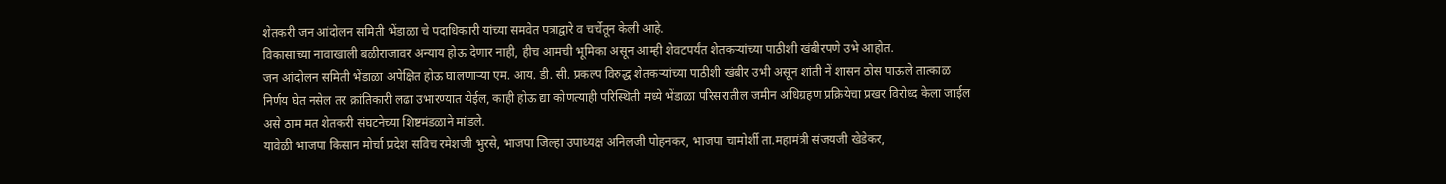शेतकरी जन आंदोलन समिती भेंडाळा चे पदाधिकारी यांच्या समवेत पत्राद्वारे व चर्चेतून केली आहे.
विकासाच्या नावाखाली बळीराजावर अन्याय होऊ देणार नाही, हीच आमची भूमिका असून आम्ही शेवटपर्यंत शेतकऱ्यांच्या पाठीशी खंबीरपणे उभे आहोत.
जन आंदोलन समिती भेंडाळा अपेक्षित होऊ घालणाऱ्या एम. आय. डी. सी. प्रकल्प विरुद्ध शेतकऱ्यांच्या पाठीशी खंबीर उभी असून शांती नें शासन ठोस पाऊले तात्काळ निर्णय घेत नसेल तर क्रांतिकारी लढा उभारण्यात येईल, काही होऊ द्या कोणत्याही परिस्थिती मध्ये भेंडाळा परिसरातील जमीन अधिग्रहण प्रक्रियेचा प्रखर विरोध्द केला जाईल असे ठाम मत शेतकरी संघटनेच्या शिष्टमंडळाने मांडले.
यावेळी भाजपा किसान मोर्चा प्रदेश सविच रमेशजी भुरसे, भाजपा जिल्हा उपाध्यक्ष अनिलजी पोहनकर, भाजपा चामोर्शी ता.महामंत्री संजयजी खेडेकर,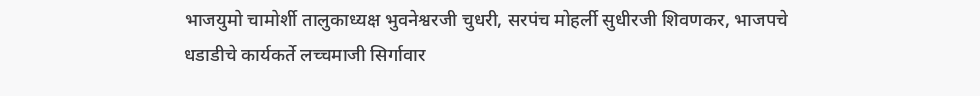भाजयुमो चामोर्शी तालुकाध्यक्ष भुवनेश्वरजी चुधरी, सरपंच मोहर्ली सुधीरजी शिवणकर, भाजपचे धडाडीचे कार्यकर्ते लच्चमाजी सिर्गावार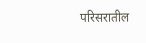परिसरातील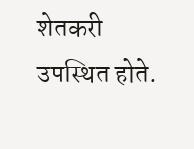शेतकरी उपस्थित होते.